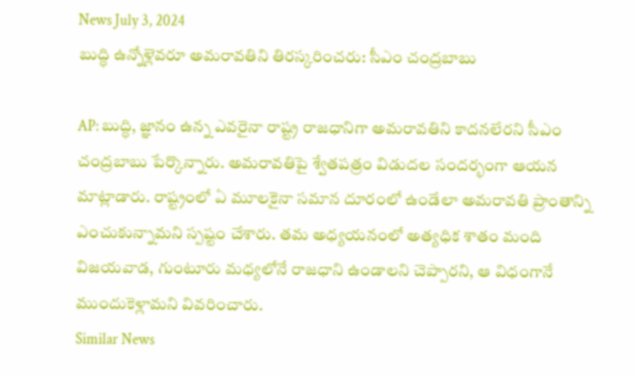News July 3, 2024
బుద్ధి ఉన్నోళ్లెవరూ అమరావతిని తిరస్కరించరు: సీఎం చంద్రబాబు

AP: బుద్ధి, జ్ఞానం ఉన్న ఎవరైనా రాష్ట్ర రాజధానిగా అమరావతిని కాదనలేరని సీఎం చంద్రబాబు పేర్కొన్నారు. అమరావతిపై శ్వేతపత్రం విడుదల సందర్భంగా ఆయన మాట్లాడారు. రాష్ట్రంలో ఏ మూలకైనా సమాన దూరంలో ఉండేలా అమరావతి ప్రాంతాన్ని ఎంచుకున్నామని స్పష్టం చేశారు. తమ అధ్యయనంలో అత్యధిక శాతం మంది విజయవాడ, గుంటూరు మధ్యలోనే రాజధాని ఉండాలని చెప్పారని, ఆ విధంగానే ముందుకెళ్లామని వివరించారు.
Similar News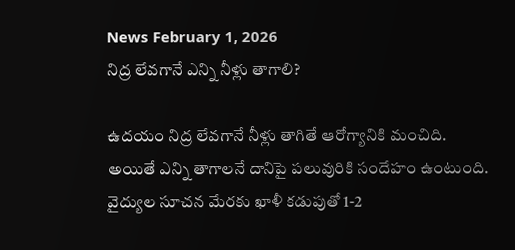News February 1, 2026
నిద్ర లేవగానే ఎన్ని నీళ్లు తాగాలి?

ఉదయం నిద్ర లేవగానే నీళ్లు తాగితే ఆరోగ్యానికి మంచిది. అయితే ఎన్ని తాగాలనే దానిపై పలువురికి సందేహం ఉంటుంది. వైద్యుల సూచన మేరకు ఖాళీ కడుపుతో 1-2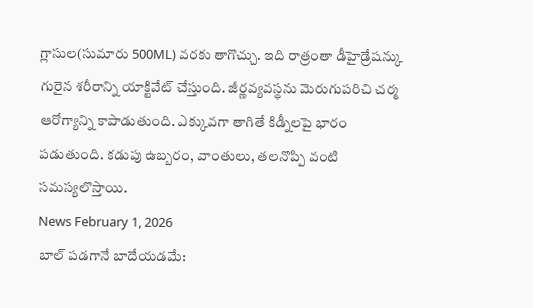గ్లాసుల(సుమారు 500ML) వరకు తాగొచ్చు. ఇది రాత్రంతా డీహైడ్రేషన్కు గురైన శరీరాన్ని యాక్టివేట్ చేస్తుంది. జీర్ణవ్యవస్థను మెరుగుపరిచి చర్మ ఆరోగ్యాన్ని కాపాడుతుంది. ఎక్కువగా తాగితే కిడ్నీలపై భారం పడుతుంది. కడుపు ఉబ్బరం, వాంతులు, తలనొప్పి వంటి సమస్యలొస్తాయి.
News February 1, 2026
బాల్ పడగానే బాదేయడమే: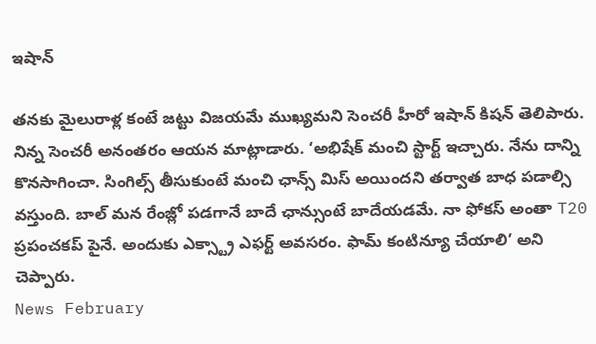ఇషాన్

తనకు మైలురాళ్ల కంటే జట్టు విజయమే ముఖ్యమని సెంచరీ హీరో ఇషాన్ కిషన్ తెలిపారు. నిన్న సెంచరీ అనంతరం ఆయన మాట్లాడారు. ‘అభిషేక్ మంచి స్టార్ట్ ఇచ్చారు. నేను దాన్ని కొనసాగించా. సింగిల్స్ తీసుకుంటే మంచి ఛాన్స్ మిస్ అయిందని తర్వాత బాధ పడాల్సి వస్తుంది. బాల్ మన రేంజ్లో పడగానే బాదే ఛాన్సుంటే బాదేయడమే. నా ఫోకస్ అంతా T20 ప్రపంచకప్ పైనే. అందుకు ఎక్స్ట్రా ఎఫర్ట్ అవసరం. ఫామ్ కంటిన్యూ చేయాలి’ అని చెప్పారు.
News February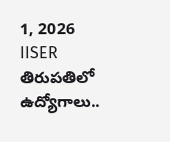1, 2026
IISER తిరుపతిలో ఉద్యోగాలు..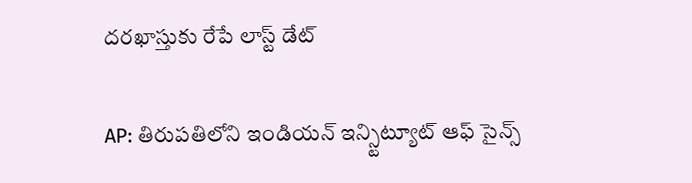దరఖాస్తుకు రేపే లాస్ట్ డేట్

AP: తిరుపతిలోని ఇండియన్ ఇన్స్టిట్యూట్ ఆఫ్ సైన్స్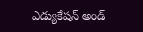ఎడ్యుకేషన్ అండ్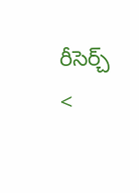రీసెర్చ్ <